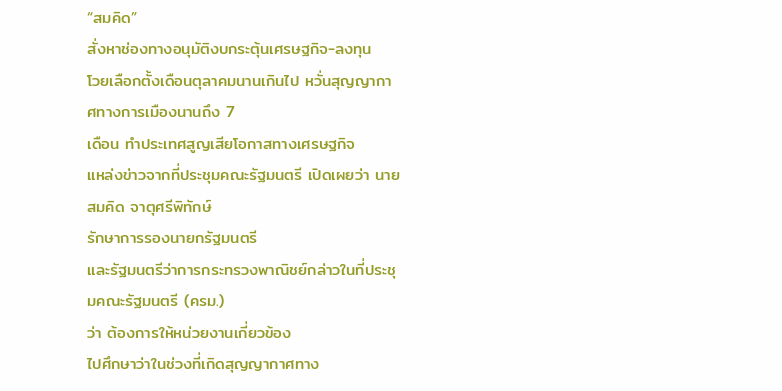“สมคิด”
สั่งหาช่องทางอนุมัติงบกระตุ้นเศรษฐกิจ-ลงทุน
โวยเลือกตั้งเดือนตุลาคมนานเกินไป หวั่นสุญญากาศทางการเมืองนานถึง 7
เดือน ทำประเทศสูญเสียโอกาสทางเศรษฐกิจ
แหล่งข่าวจากที่ประชุมคณะรัฐมนตรี เปิดเผยว่า นายสมคิด จาตุศรีพิทักษ์
รักษาการรองนายกรัฐมนตรี
และรัฐมนตรีว่าการกระทรวงพาณิชย์กล่าวในที่ประชุมคณะรัฐมนตรี (ครม.)
ว่า ต้องการให้หน่วยงานเกี่ยวข้อง
ไปศึกษาว่าในช่วงที่เกิดสุญญากาศทาง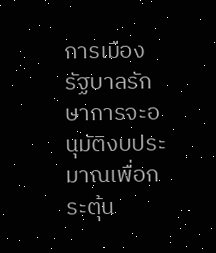การเมือง
รัฐบาลรักษาการจะอนุมัติงบประมาณเพื่อกระตุ้น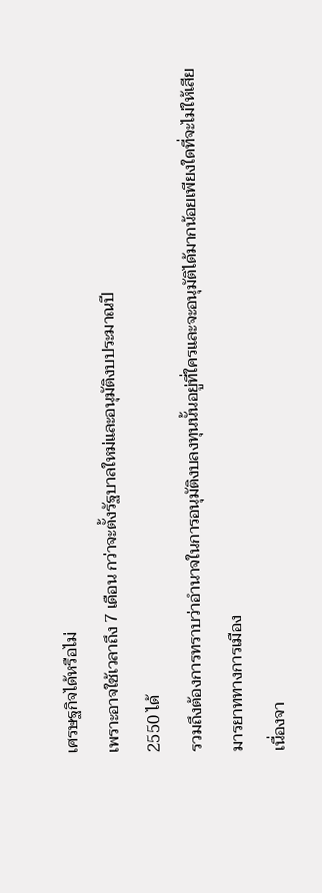เศรษฐกิจได้หรือไม่
เพราะอาจใช้เวลาถึง 7 เดือน กว่าจะตั้งรัฐบาลใหม่และอนุมัติงบประมาณปี
2550 ได้
รวมถึงต้องการทราบว่าอำนาจในการอนุมัติงบลงทุนนั้นอยู่ที่ใครและจะอนุมัติได้มากน้อยเพียงใดที่จะไม่ให้เสีย
มารยาททางการเมือง
เนื่องจา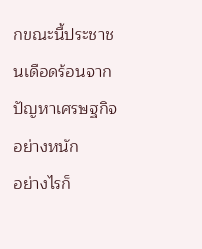กขณะนี้ประชาชนเดือดร้อนจากปัญหาเศรษฐกิจอย่างหนัก
อย่างไรก็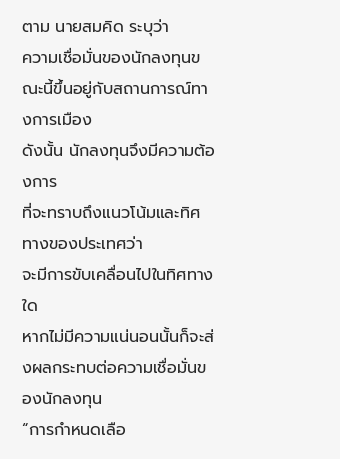ตาม นายสมคิด ระบุว่า
ความเชื่อมั่นของนักลงทุนขณะนี้ขึ้นอยู่กับสถานการณ์ทางการเมือง
ดังนั้น นักลงทุนจึงมีความต้องการ
ที่จะทราบถึงแนวโน้มและทิศทางของประเทศว่า
จะมีการขับเคลื่อนไปในทิศทางใด
หากไม่มีความแน่นอนนั้นก็จะส่งผลกระทบต่อความเชื่อมั่นของนักลงทุน
“การกำหนดเลือ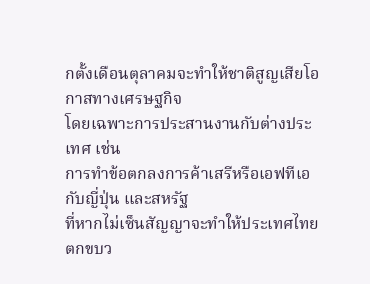กตั้งเดือนตุลาคมจะทำให้ชาติสูญเสียโอกาสทางเศรษฐกิจ
โดยเฉพาะการประสานงานกับต่างประเทศ เช่น
การทำข้อตกลงการค้าเสรีหรือเอฟทีเอกับญี่ปุ่น และสหรัฐ
ที่หากไม่เซ็นสัญญาจะทำให้ประเทศไทยตกขบว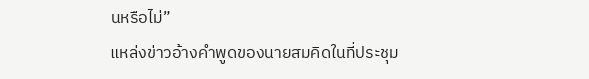นหรือไม่”
แหล่งข่าวอ้างคำพูดของนายสมคิดในที่ประชุม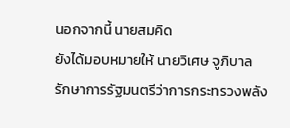นอกจากนี้ นายสมคิด
ยังได้มอบหมายให้ นายวิเศษ จูภิบาล
รักษาการรัฐมนตรีว่าการกระทรวงพลัง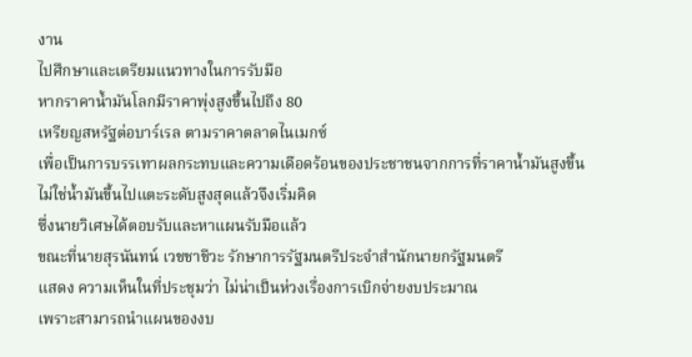งาน
ไปศึกษาและเตรียมแนวทางในการรับมือ
หากราคาน้ำมันโลกมีราคาพุ่งสูงขึ้นไปถึง 80
เหรียญสหรัฐต่อบาร์เรล ตามราคาตลาดไนเมกซ์
เพื่อเป็นการบรรเทาผลกระทบและความเดือดร้อนของประชาชนจากการที่ราคาน้ำมันสูงขึ้น
ไม่ใช่น้ำมันขึ้นไปแตะระดับสูงสุดแล้วจึงเริ่มคิด
ซึ่งนายวิเศษได้ตอบรับและหาแผนรับมือแล้ว
ขณะที่นายสุรนันทน์ เวชชาชีวะ รักษาการรัฐมนตรีประจำสำนักนายกรัฐมนตรี
แสดง ความเห็นในที่ประชุมว่า ไม่น่าเป็นห่วงเรื่องการเบิกจ่ายงบประมาณ
เพราะสามารถนำแผนของงบ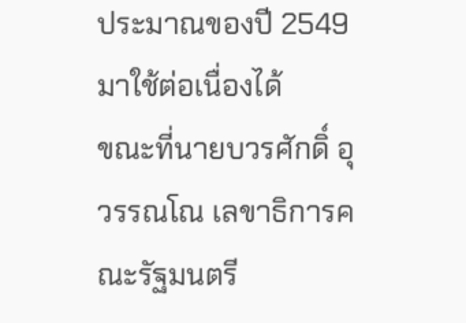ประมาณของปี 2549 มาใช้ต่อเนื่องได้
ขณะที่นายบวรศักดิ์ อุวรรณโณ เลขาธิการคณะรัฐมนตรี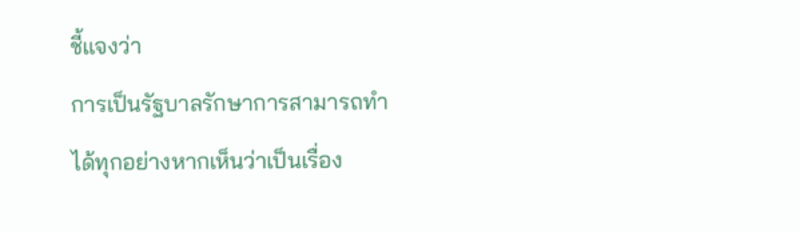ชี้แจงว่า
การเป็นรัฐบาลรักษาการสามารถทำได้ทุกอย่างหากเห็นว่าเป็นเรื่อง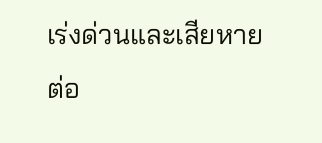เร่งด่วนและเสียหายต่อ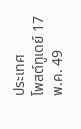ประเทศ
โพสต์ทูเดย์ 17 พ.ค. 49